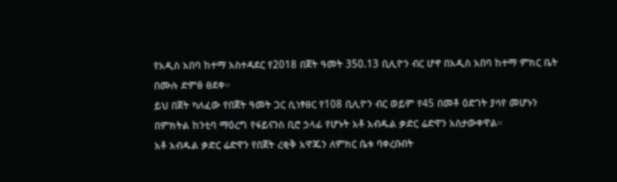የአዲስ አበባ ከተማ አስተዳደር የ2018 በጀት ዓመት 350.13 ቢሊዮን ብር ሆኖ በአዲስ አበባ ከተማ ምክር ቤት በሙሉ ድምፅ ፀደቀ።
ይህ በጀት ካለፈው የበጀት ዓመት ጋር ሲነፃፀር የ108 ቢሊዮን ብር ወይም የ45 በመቶ ዕድገት ያሳየ መሆኑን በምክትል ከንቲባ ማዕረግ የፋይናንስ ቢሮ ኃላፊ የሆኑት አቶ አብዱል ቃድር ሬድዋን አስታውቀዋል።
አቶ አብዱል ቃድር ሬድዋን የበጀት ረቂቅ አዋጁን ለምክር ቤቱ ባቀረቡበት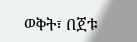ወቅት፣ በጀቱ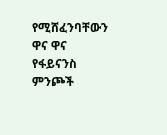የሚሸፈንባቸውን ዋና ዋና የፋይናንስ ምንጮች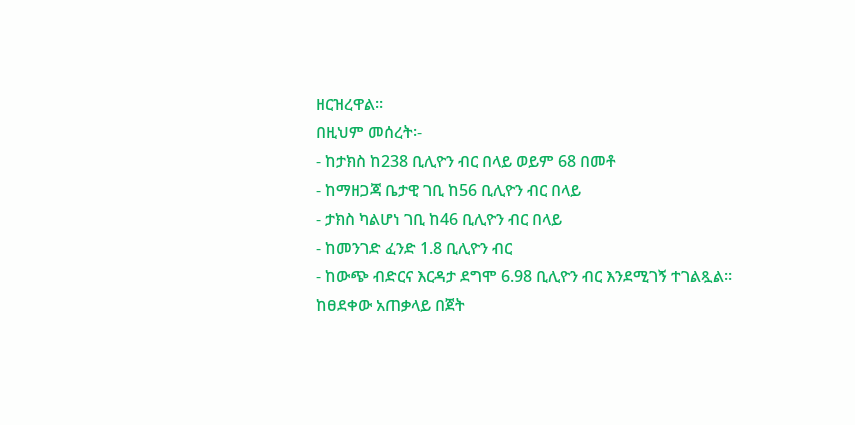ዘርዝረዋል።
በዚህም መሰረት፡-
- ከታክስ ከ238 ቢሊዮን ብር በላይ ወይም 68 በመቶ
- ከማዘጋጃ ቤታዊ ገቢ ከ56 ቢሊዮን ብር በላይ
- ታክስ ካልሆነ ገቢ ከ46 ቢሊዮን ብር በላይ
- ከመንገድ ፈንድ 1.8 ቢሊዮን ብር
- ከውጭ ብድርና እርዳታ ደግሞ 6.98 ቢሊዮን ብር እንደሚገኝ ተገልጿል።
ከፀደቀው አጠቃላይ በጀት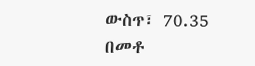ውስጥ፣ 70.35 በመቶ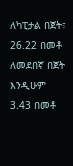ለካፒታል በጀት፣ 26.22 በመቶ ለመደበኛ በጀት እንዲሁም 3.43 በመቶ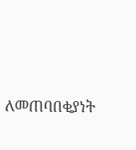ለመጠባበቂያነት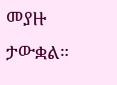መያዙ ታውቋል።